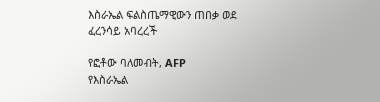እስራኤል ፍልስጤማዊውን ጠበቃ ወደ ፈረንሳይ አባረረች

የፎቶው ባለመብት, AFP
የእስራኤል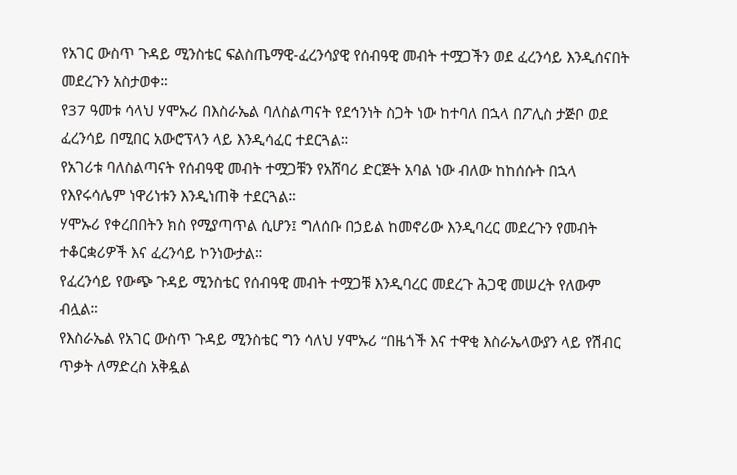የአገር ውስጥ ጉዳይ ሚንስቴር ፍልስጤማዊ-ፈረንሳያዊ የሰብዓዊ መብት ተሟጋችን ወደ ፈረንሳይ እንዲሰናበት መደረጉን አስታወቀ።
የ37 ዓመቱ ሳላህ ሃሞኡሪ በእስራኤል ባለስልጣናት የደኅንነት ስጋት ነው ከተባለ በኋላ በፖሊስ ታጅቦ ወደ ፈረንሳይ በሚበር አውሮፕላን ላይ እንዲሳፈር ተደርጓል።
የአገሪቱ ባለስልጣናት የሰብዓዊ መብት ተሟጋቹን የአሸባሪ ድርጅት አባል ነው ብለው ከከሰሱት በኋላ የእየሩሳሌም ነዋሪነቱን እንዲነጠቅ ተደርጓል።
ሃሞኡሪ የቀረበበትን ክስ የሚያጣጥል ሲሆን፤ ግለሰቡ በኃይል ከመኖሪው እንዲባረር መደረጉን የመብት ተቆርቋሪዎች እና ፈረንሳይ ኮንነውታል።
የፈረንሳይ የውጭ ጉዳይ ሚንስቴር የሰብዓዊ መብት ተሟጋቹ እንዲባረር መደረጉ ሕጋዊ መሠረት የለውም ብሏል።
የእስራኤል የአገር ውስጥ ጉዳይ ሚንስቴር ግን ሳለህ ሃሞኡሪ “በዜጎች እና ተዋቂ እስራኤላውያን ላይ የሽብር ጥቃት ለማድረስ አቅዷል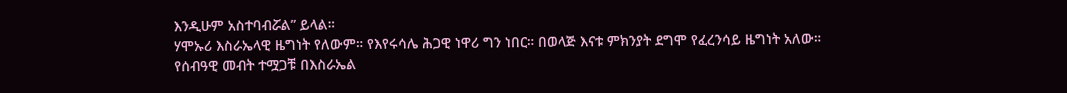እንዲሁም አስተባብሯል” ይላል።
ሃሞኡሪ እስራኤላዊ ዜግነት የለውም። የእየሩሳሌ ሕጋዊ ነዋሪ ግን ነበር። በወላጅ እናቱ ምክንያት ደግሞ የፈረንሳይ ዜግነት አለው።
የሰብዓዊ መብት ተሟጋቹ በእስራኤል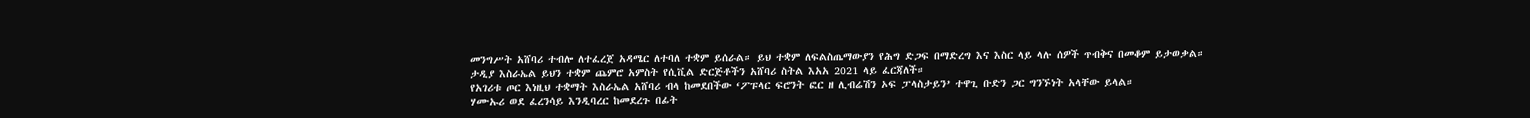መንግሥት አሸባሪ ተብሎ ለተፈረጀ አዳሜር ለተባለ ተቋም ይሰራል። ይህ ተቋም ለፍልስጤማውያን የሕግ ድጋፍ በማድረግ እና እስር ላይ ላሉ ሰዎች ጥብቅና በመቆም ይታወቃል።
ታዲያ እስራኤል ይህን ተቋም ጨምሮ አምስት የሲቪል ድርጅቶችን አሸባሪ ስትል እአአ 2021 ላይ ፈርጃለች።
የአገሪቱ ጦር እነዚህ ተቋማት እስራኤል አሸባሪ ብላ ከመደበችው ‘ፖፑላር ፍሮንት ፎር ዘ ሊብሬሽን ኦፍ ፓላስታይን’ ተዋጊ ቡድን ጋር ግንኙነት አላቸው ይላል።
ሃሙኡሪ ወደ ፈረንሳይ እንዲባረር ከመደረጉ በፊት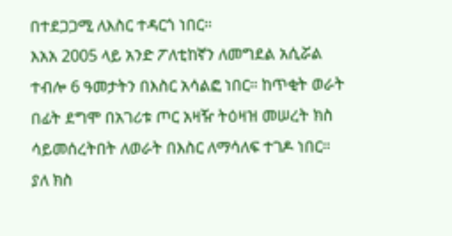በተደጋጋሚ ለእስር ተዳርጎ ነበር።
እአአ 2005 ላይ አንድ ፖለቲከኛን ለመግደል አሲሯል ተብሎ 6 ዓመታትን በእስር አሳልፎ ነበር። ከጥቂት ወራት በፊት ደግሞ በአገሪቱ ጦር አዛዥ ትዕዛዝ መሠረት ክስ ሳይመሰረትበት ለወራት በእስር ለማሳለፍ ተገዶ ነበር።
ያለ ክስ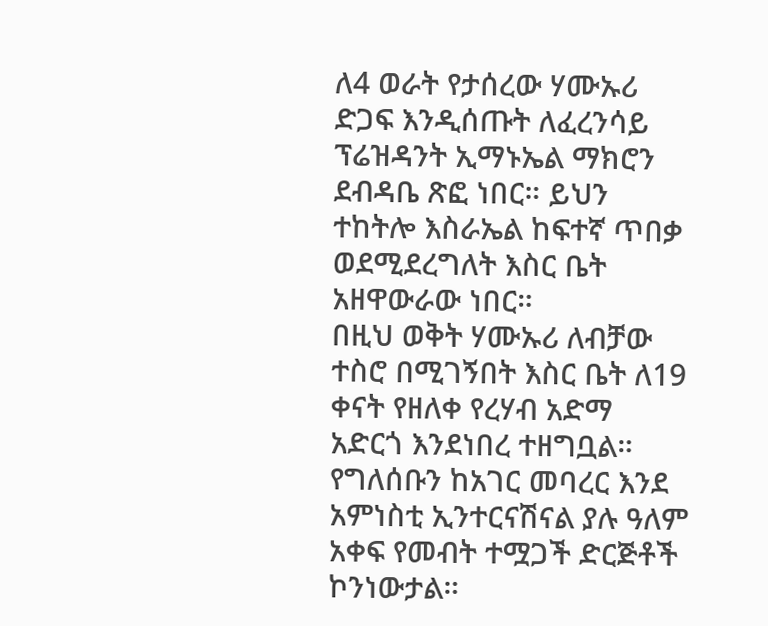ለ4 ወራት የታሰረው ሃሙኡሪ ድጋፍ እንዲሰጡት ለፈረንሳይ ፕሬዝዳንት ኢማኑኤል ማክሮን ደብዳቤ ጽፎ ነበር። ይህን ተከትሎ እስራኤል ከፍተኛ ጥበቃ ወደሚደረግለት እስር ቤት አዘዋውራው ነበር።
በዚህ ወቅት ሃሙኡሪ ለብቻው ተስሮ በሚገኝበት እስር ቤት ለ19 ቀናት የዘለቀ የረሃብ አድማ አድርጎ እንደነበረ ተዘግቧል።
የግለሰቡን ከአገር መባረር እንደ አምነስቲ ኢንተርናሽናል ያሉ ዓለም አቀፍ የመብት ተሟጋች ድርጅቶች ኮንነውታል።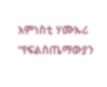አምነስቲ ሃሙኡሪ “የፍልስጤማውያን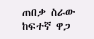ጠበቃ ስራው ከፍተኛ ዋጋ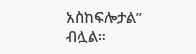አስከፍሎታል” ብሏል።